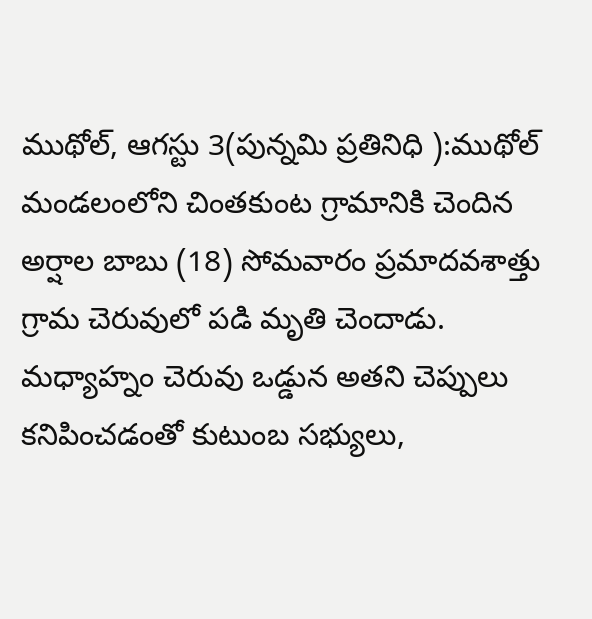ముథోల్, ఆగస్టు 3(పున్నమి ప్రతినిధి ):ముథోల్ మండలంలోని చింతకుంట గ్రామానికి చెందిన అర్షాల బాబు (18) సోమవారం ప్రమాదవశాత్తు గ్రామ చెరువులో పడి మృతి చెందాడు. మధ్యాహ్నం చెరువు ఒడ్డున అతని చెప్పులు కనిపించడంతో కుటుంబ సభ్యులు,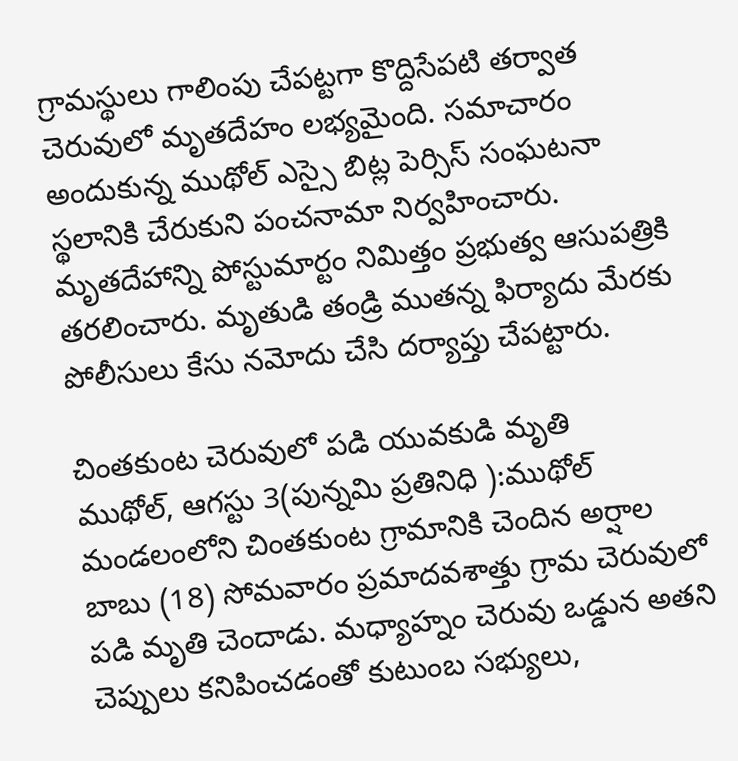గ్రామస్థులు గాలింపు చేపట్టగా కొద్దిసేపటి తర్వాత చెరువులో మృతదేహం లభ్యమైంది. సమాచారం అందుకున్న ముథోల్ ఎస్సై బిట్ల పెర్సిస్ సంఘటనా స్థలానికి చేరుకుని పంచనామా నిర్వహించారు. మృతదేహాన్ని పోస్టుమార్టం నిమిత్తం ప్రభుత్వ ఆసుపత్రికి తరలించారు. మృతుడి తండ్రి ముతన్న ఫిర్యాదు మేరకు పోలీసులు కేసు నమోదు చేసి దర్యాప్తు చేపట్టారు.

చింతకుంట చెరువులో పడి యువకుడి మృతి
ముథోల్, ఆగస్టు 3(పున్నమి ప్రతినిధి ):ముథోల్ మండలంలోని చింతకుంట గ్రామానికి చెందిన అర్షాల బాబు (18) సోమవారం ప్రమాదవశాత్తు గ్రామ చెరువులో పడి మృతి చెందాడు. మధ్యాహ్నం చెరువు ఒడ్డున అతని చెప్పులు కనిపించడంతో కుటుంబ సభ్యులు,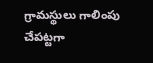గ్రామస్థులు గాలింపు చేపట్టగా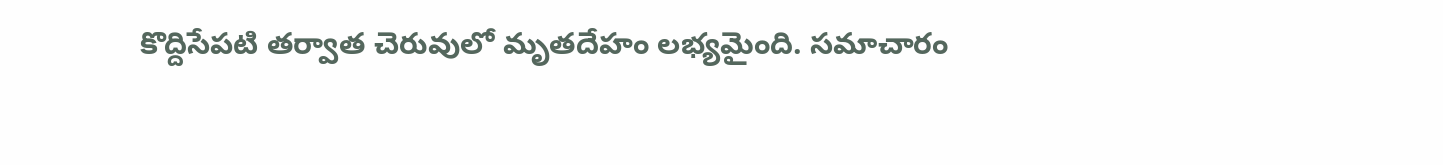కొద్దిసేపటి తర్వాత చెరువులో మృతదేహం లభ్యమైంది. సమాచారం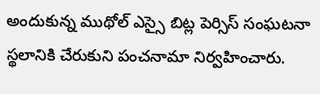అందుకున్న ముథోల్ ఎస్సై బిట్ల పెర్సిస్ సంఘటనా స్థలానికి చేరుకుని పంచనామా నిర్వహించారు.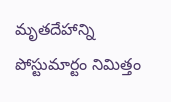మృతదేహాన్ని పోస్టుమార్టం నిమిత్తం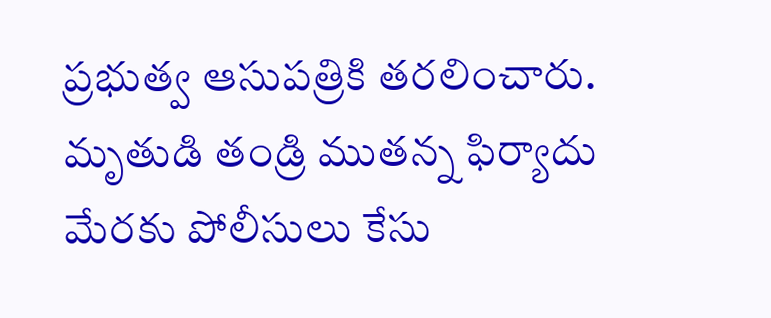ప్రభుత్వ ఆసుపత్రికి తరలించారు. మృతుడి తండ్రి ముతన్న ఫిర్యాదు మేరకు పోలీసులు కేసు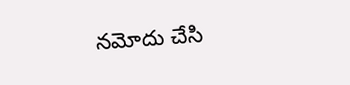నమోదు చేసి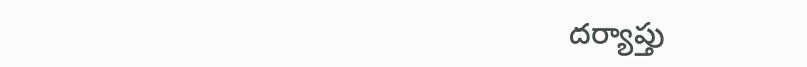దర్యాప్తు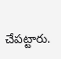చేపట్టారు.